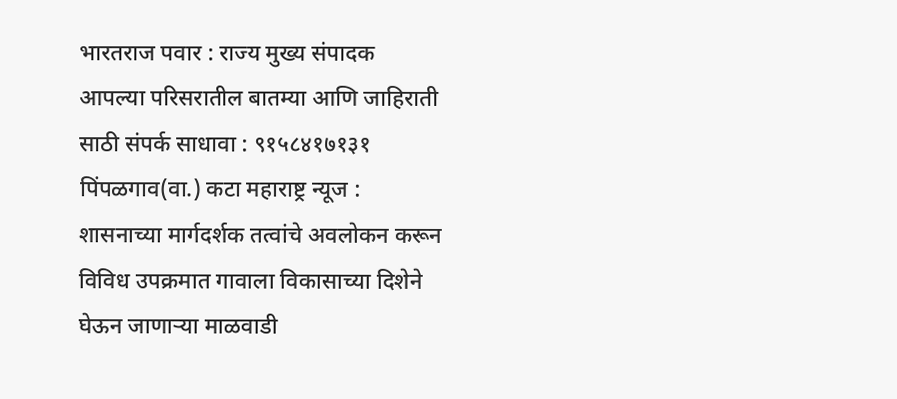भारतराज पवार : राज्य मुख्य संपादक आपल्या परिसरातील बातम्या आणि जाहिराती साठी संपर्क साधावा : ९१५८४१७१३१
पिंपळगाव(वा.) कटा महाराष्ट्र न्यूज : शासनाच्या मार्गदर्शक तत्वांचे अवलोकन करून विविध उपक्रमात गावाला विकासाच्या दिशेने घेऊन जाणाऱ्या माळवाडी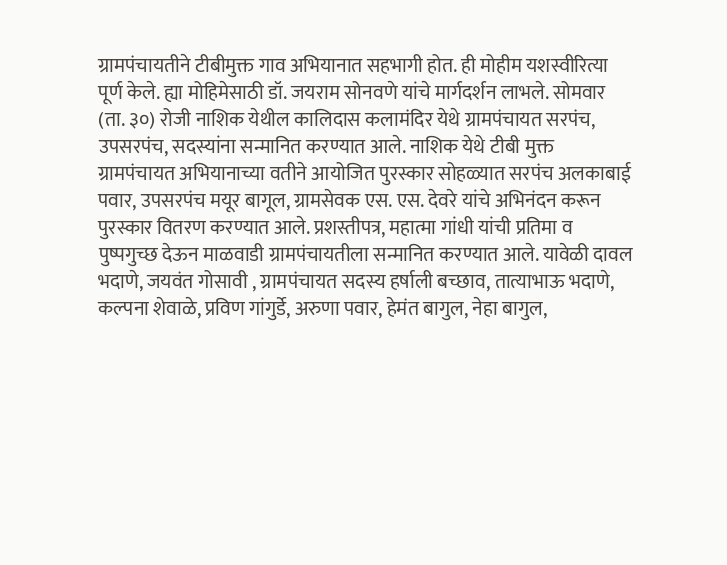ग्रामपंचायतीने टीबीमुक्त गाव अभियानात सहभागी होत. ही मोहीम यशस्वीरित्या पूर्ण केले. ह्या मोहिमेसाठी डॉ. जयराम सोनवणे यांचे मार्गदर्शन लाभले. सोमवार (ता. ३०) रोजी नाशिक येथील कालिदास कलामंदिर येथे ग्रामपंचायत सरपंच, उपसरपंच, सदस्यांना सन्मानित करण्यात आले. नाशिक येथे टीबी मुक्त ग्रामपंचायत अभियानाच्या वतीने आयोजित पुरस्कार सोहळ्यात सरपंच अलकाबाई पवार, उपसरपंच मयूर बागूल, ग्रामसेवक एस. एस. देवरे यांचे अभिनंदन करून पुरस्कार वितरण करण्यात आले. प्रशस्तीपत्र, महात्मा गांधी यांची प्रतिमा व पुष्पगुच्छ देऊन माळवाडी ग्रामपंचायतीला सन्मानित करण्यात आले. यावेळी दावल भदाणे, जयवंत गोसावी , ग्रामपंचायत सदस्य हर्षाली बच्छाव, तात्याभाऊ भदाणे, कल्पना शेवाळे, प्रविण गांगुर्डे, अरुणा पवार, हेमंत बागुल, नेहा बागुल,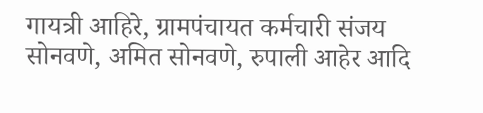गायत्री आहिरे, ग्रामपंचायत कर्मचारी संजय सोनवणे, अमित सोनवणे, रुपाली आहेर आदि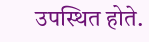उपस्थित होते.